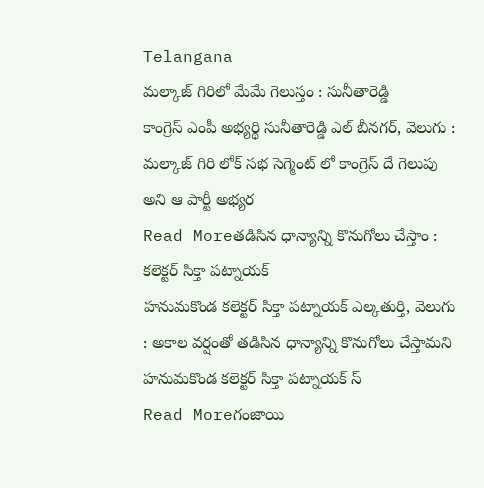Telangana
మల్కాజ్ గిరిలో మేమే గెలుస్తం : సునీతారెడ్డి
కాంగ్రెస్ ఎంపీ అభ్యర్థి సునీతారెడ్డి ఎల్ బీనగర్, వెలుగు : మల్కాజ్ గిరి లోక్ సభ సెగ్మెంట్ లో కాంగ్రెస్ దే గెలుపు అని ఆ పార్టీ అభ్యర
Read Moreతడిసిన ధాన్యాన్ని కొనుగోలు చేస్తాం : కలెక్టర్ సిక్తా పట్నాయక్
హనుమకొండ కలెక్టర్ సిక్తా పట్నాయక్ ఎల్కతుర్తి, వెలుగు : అకాల వర్షంతో తడిసిన ధాన్యాన్ని కొనుగోలు చేస్తామని హనుమకొండ కలెక్టర్ సిక్తా పట్నాయక్ స్
Read Moreగంజాయి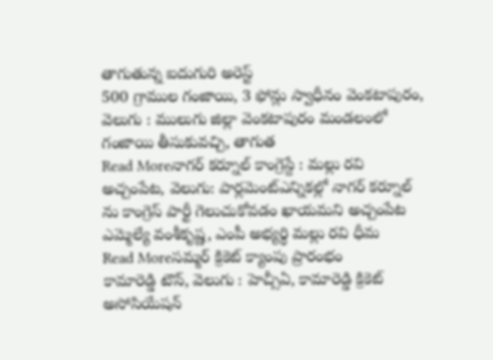తాగుతున్న ఐదుగురి అరెస్ట్
500 గ్రాముల గంజాయి, 3 ఫోన్లు స్వాధీనం వెంకటాపురం, వెలుగు : ములుగు జిల్లా వెంకటాపురం మండలంలో గంజాయి తీసుకువచ్చి, తాగుత
Read Moreనాగర్ కర్నూల్ కాంగ్రెస్దే : మల్లు రవి
అచ్చంపేట, వెలుగు: పార్లమెంట్ఎన్నికల్లో నాగర్ కర్నూల్ ను కాంగ్రెస్ పార్టీ గెలుచుకోవడం ఖాయమని అచ్చంపేట ఎమ్మెల్యే వంశీకృష్ణ, ఎంపీ అభ్యర్థి మల్లు రవి ధీమ
Read Moreసమ్మర్ క్రికెట్ క్యాంపు ప్రారంభం
కామారెడ్డి టౌన్, వెలుగు : హెచ్సీఏ, కామారెడ్డి క్రికెట్ అసోసియేషన్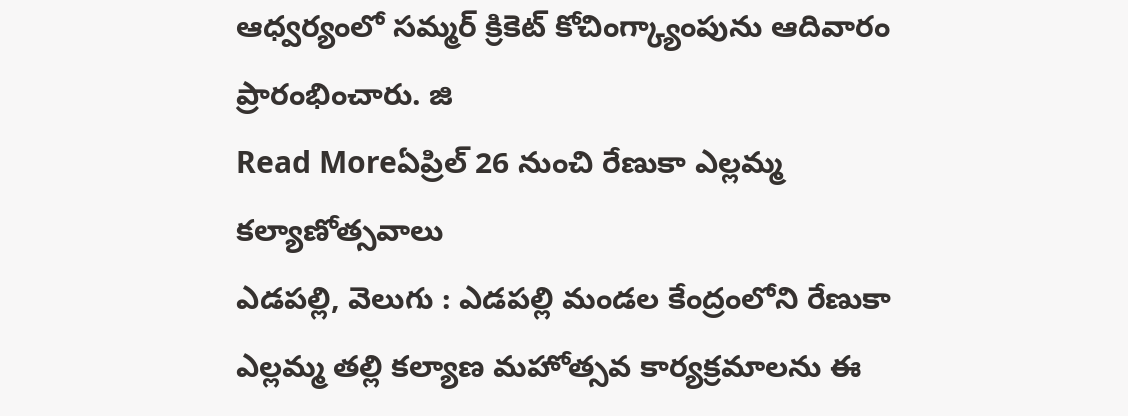ఆధ్వర్యంలో సమ్మర్ క్రికెట్ కోచింగ్క్యాంపును ఆదివారం ప్రారంభించారు. జి
Read Moreఏప్రిల్ 26 నుంచి రేణుకా ఎల్లమ్మ కల్యాణోత్సవాలు
ఎడపల్లి, వెలుగు : ఎడపల్లి మండల కేంద్రంలోని రేణుకా ఎల్లమ్మ తల్లి కల్యాణ మహోత్సవ కార్యక్రమాలను ఈ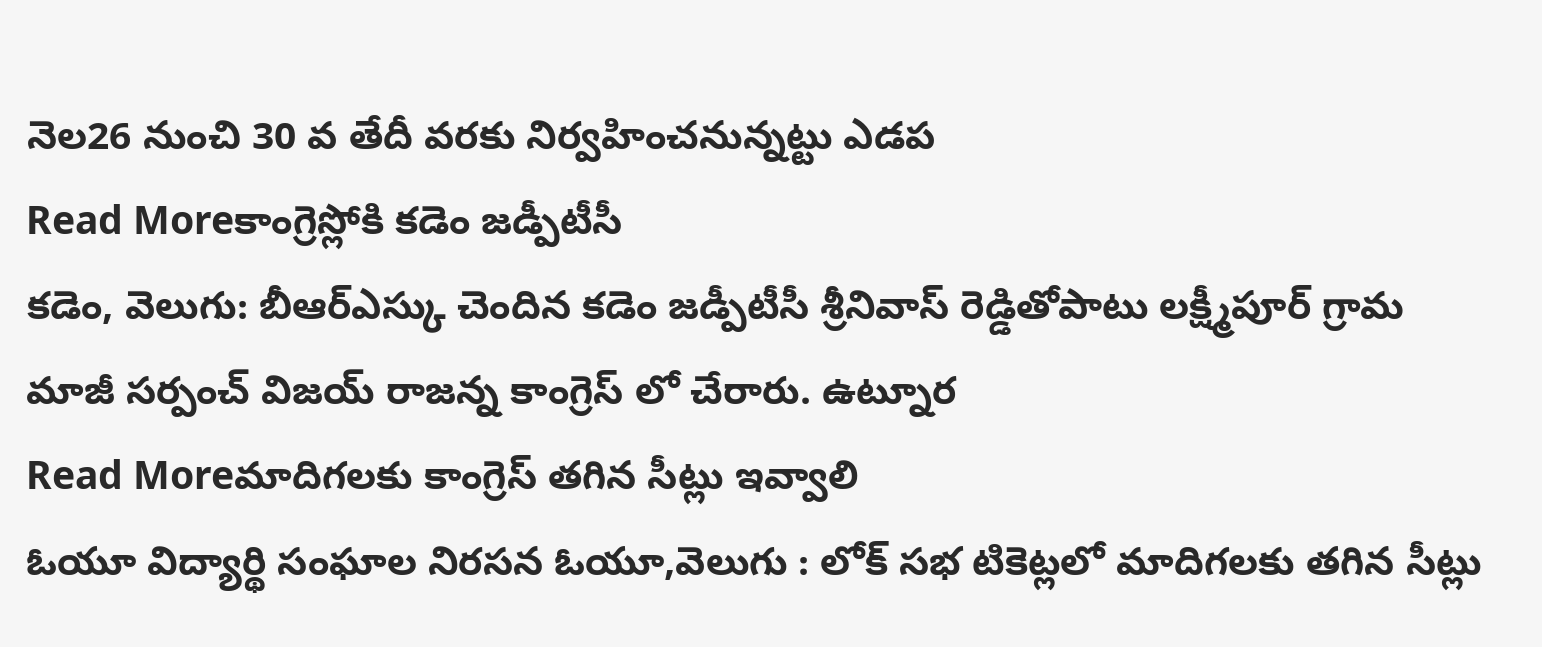నెల26 నుంచి 30 వ తేదీ వరకు నిర్వహించనున్నట్టు ఎడప
Read Moreకాంగ్రెస్లోకి కడెం జడ్పీటీసీ
కడెం, వెలుగు: బీఆర్ఎస్కు చెందిన కడెం జడ్పీటీసీ శ్రీనివాస్ రెడ్డితోపాటు లక్ష్మీపూర్ గ్రామ మాజీ సర్పంచ్ విజయ్ రాజన్న కాంగ్రెస్ లో చేరారు. ఉట్నూర
Read Moreమాదిగలకు కాంగ్రెస్ తగిన సీట్లు ఇవ్వాలి
ఓయూ విద్యార్థి సంఘాల నిరసన ఓయూ,వెలుగు : లోక్ సభ టికెట్లలో మాదిగలకు తగిన సీట్లు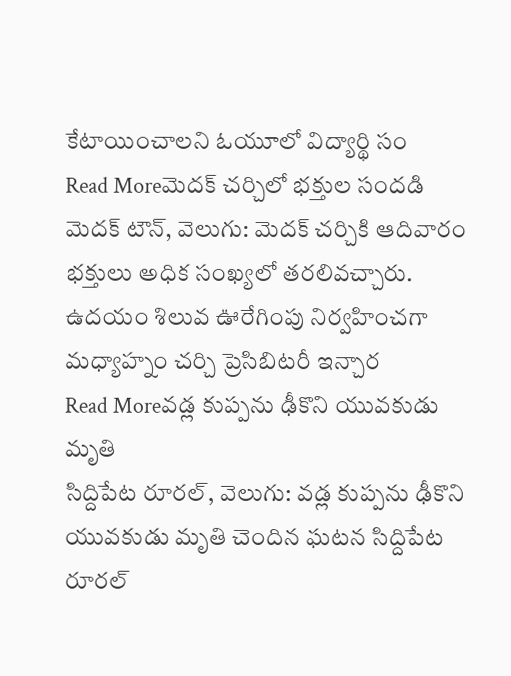కేటాయించాలని ఓయూలో విద్యార్థి సం
Read Moreమెదక్ చర్చిలో భక్తుల సందడి
మెదక్ టౌన్, వెలుగు: మెదక్ చర్చికి ఆదివారం భక్తులు అధిక సంఖ్యలో తరలివచ్చారు. ఉదయం శిలువ ఊరేగింపు నిర్వహించగా మధ్యాహ్నం చర్చి ప్రెసిబిటరీ ఇన్చార
Read Moreవడ్ల కుప్పను ఢీకొని యువకుడు మృతి
సిద్దిపేట రూరల్, వెలుగు: వడ్ల కుప్పను ఢీకొని యువకుడు మృతి చెందిన ఘటన సిద్దిపేట రూరల్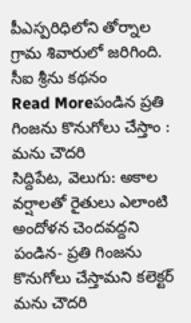పీఎస్పరిధిలోని తోర్నాల గ్రామ శివారులో జరిగింది. సీఐ శ్రీను కథనం
Read Moreపండిన ప్రతి గింజను కొనుగోలు చేస్తాం : మను చౌదరి
సిద్దిపేట, వెలుగు: అకాల వర్షాలతో రైతులు ఎలాంటి అందోళన చెందవద్దని పండిన- ప్రతి గింజను కొనుగోలు చేస్తామని కలెక్టర్ మను చౌదరి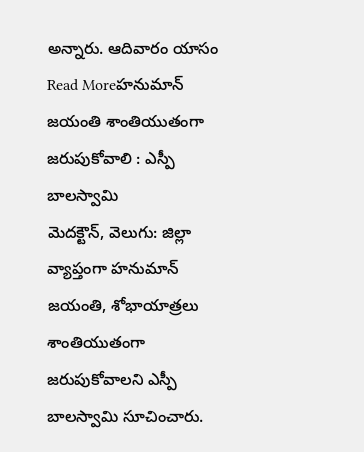అన్నారు. ఆదివారం యాసం
Read Moreహనుమాన్ జయంతి శాంతియుతంగా జరుపుకోవాలి : ఎస్పీ బాలస్వామి
మెదక్టౌన్, వెలుగు: జిల్లా వ్యాప్తంగా హనుమాన్ జయంతి, శోభాయాత్రలు శాంతియుతంగా జరుపుకోవాలని ఎస్పీ బాలస్వామి సూచించారు.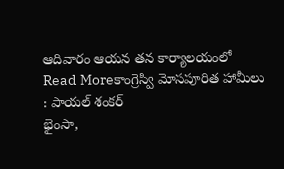ఆదివారం ఆయన తన కార్యాలయంలో
Read Moreకాంగ్రెస్వి మోసపూరిత హామీలు : పాయల్ శంకర్
భైంసా,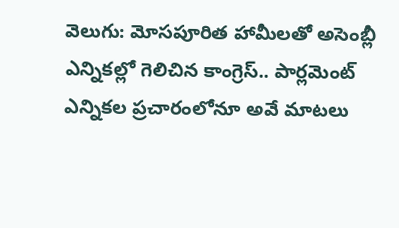వెలుగు: మోసపూరిత హామీలతో అసెంబ్లీ ఎన్నికల్లో గెలిచిన కాంగ్రెస్.. పార్లమెంట్ ఎన్నికల ప్రచారంలోనూ అవే మాటలు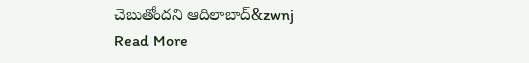చెబుతోందని ఆదిలాబాద్&zwnj
Read More